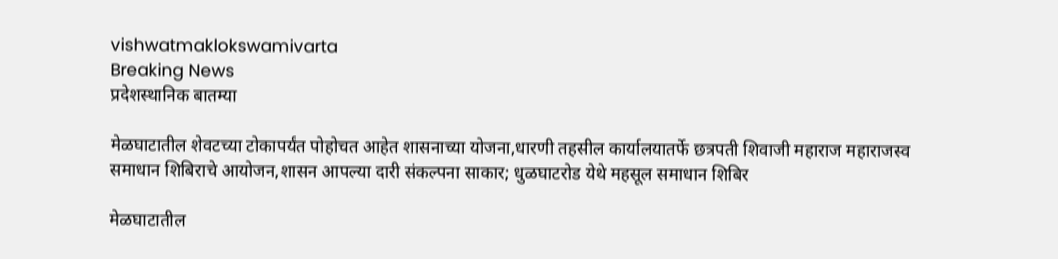vishwatmaklokswamivarta
Breaking News
प्रदेशस्थानिक बातम्या

मेळघाटातील शेवटच्या टोकापर्यंत पोहोचत आहेत शासनाच्या योजना,धारणी तहसील कार्यालयातर्फे छत्रपती शिवाजी महाराज महाराजस्व समाधान शिबिराचे आयोजन,शासन आपल्या दारी संकल्पना साकार; धुळघाटरोड येथे महसूल समाधान शिबिर

मेळघाटातील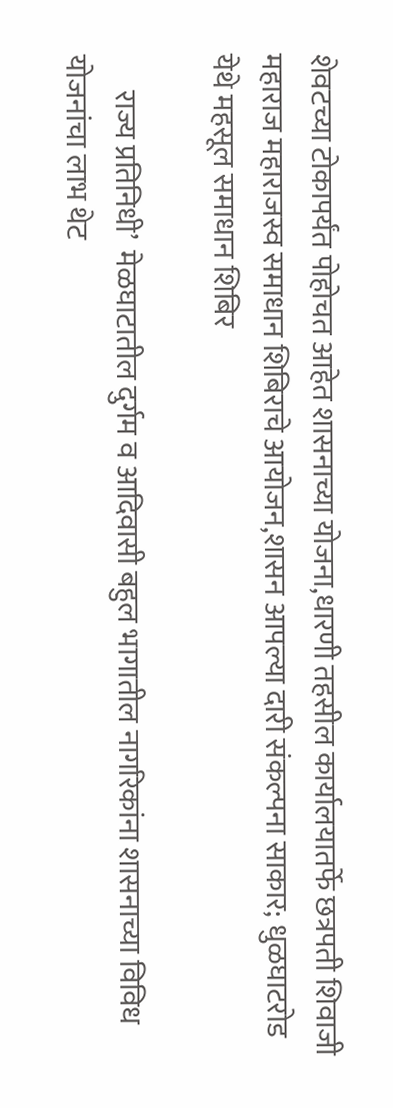शेवटच्या टोकापर्यंत पोहोचत आहेत शासनाच्या योजना,धारणी तहसील कार्यालयातर्फे छत्रपती शिवाजी महाराज महाराजस्व समाधान शिबिराचे आयोजन,शासन आपल्या दारी संकल्पना साकार; धुळघाटरोड येथे महसूल समाधान शिबिर

      राज्य प्रतिनिधी’  मेळघाटातील दुर्गम व आदिवासी बहुल भागातील नागरिकांना शासनाच्या विविध योजनांचा लाभ थेट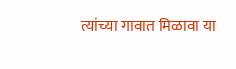त्यांच्या गावात मिळावा या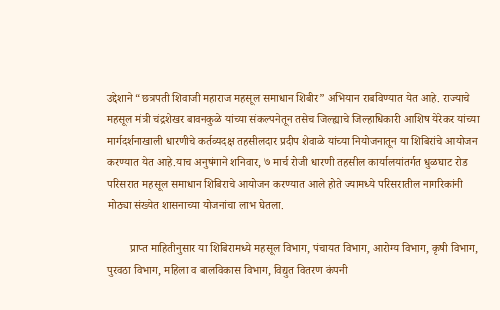उद्देशाने “छत्रपती शिवाजी महाराज महसूल समाधान शिबीर” अभियान राबविण्यात येत आहे. राज्याचे महसूल मंत्री चंद्रशेखर बावनकुळे यांच्या संकल्पनेतून तसेच जिल्ह्याचे जिल्हाधिकारी आशिष येरेकर यांच्या मार्गदर्शनाखाली धारणीचे कर्तव्यदक्ष तहसीलदार प्रदीप शेवाळे यांच्या नियोजनातून या शिबिरांचे आयोजन करण्यात येत आहे.याच अनुषंगाने शनिवार, ७ मार्च रोजी धारणी तहसील कार्यालयांतर्गत धुळघाट रोड परिसरात महसूल समाधान शिबिराचे आयोजन करण्यात आले होते ज्यामध्ये परिसरातील नागरिकांनी मोठ्या संख्येत शासनाच्या योजनांचा लाभ घेतला.

        प्राप्त माहितीनुसार या शिबिरामध्ये महसूल विभाग, पंचायत विभाग, आरोग्य विभाग, कृषी विभाग, पुरवठा विभाग, महिला व बालविकास विभाग, विद्युत वितरण कंपनी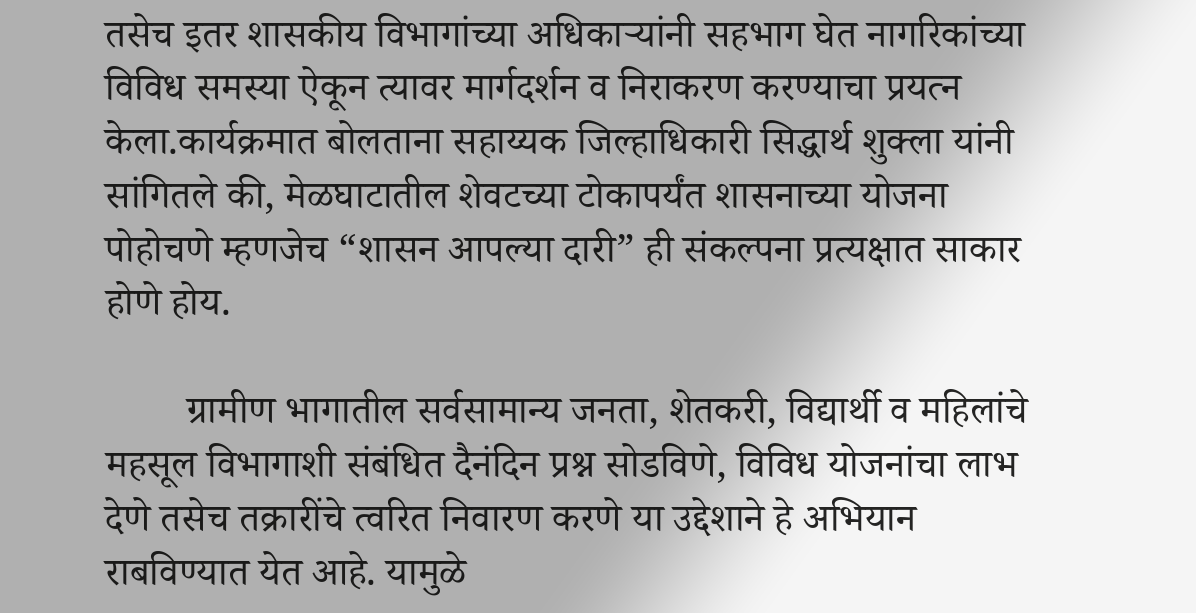तसेच इतर शासकीय विभागांच्या अधिकाऱ्यांनी सहभाग घेत नागरिकांच्या विविध समस्या ऐकून त्यावर मार्गदर्शन व निराकरण करण्याचा प्रयत्न केला.कार्यक्रमात बोलताना सहाय्यक जिल्हाधिकारी सिद्धार्थ शुक्ला यांनी सांगितले की, मेळघाटातील शेवटच्या टोकापर्यंत शासनाच्या योजना पोहोचणे म्हणजेच “शासन आपल्या दारी” ही संकल्पना प्रत्यक्षात साकार होणे होय.

        ग्रामीण भागातील सर्वसामान्य जनता, शेतकरी, विद्यार्थी व महिलांचे महसूल विभागाशी संबंधित दैनंदिन प्रश्न सोडविणे, विविध योजनांचा लाभ देणे तसेच तक्रारींचे त्वरित निवारण करणे या उद्देशाने हे अभियान राबविण्यात येत आहे. यामुळे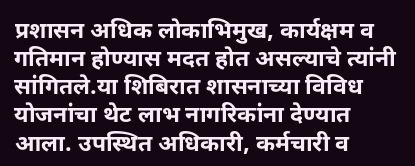प्रशासन अधिक लोकाभिमुख, कार्यक्षम व गतिमान होण्यास मदत होत असल्याचे त्यांनी सांगितले.या शिबिरात शासनाच्या विविध योजनांचा थेट लाभ नागरिकांना देण्यात आला. उपस्थित अधिकारी, कर्मचारी व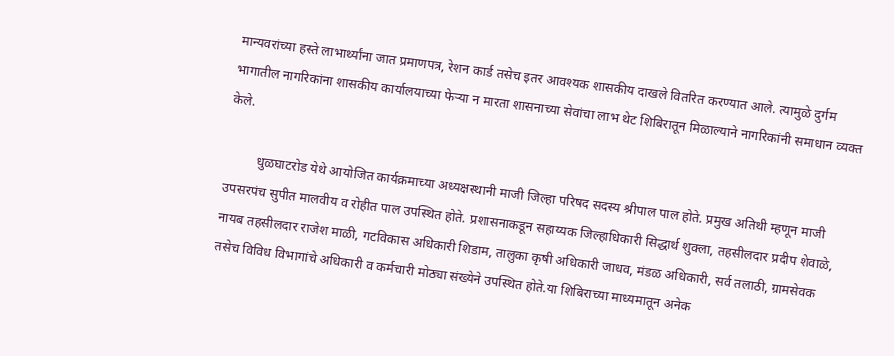मान्यवरांच्या हस्ते लाभार्थ्यांना जात प्रमाणपत्र, रेशन कार्ड तसेच इतर आवश्यक शासकीय दाखले वितरित करण्यात आले. त्यामुळे दुर्गम भागातील नागरिकांना शासकीय कार्यालयाच्या फेऱ्या न मारता शासनाच्या सेवांचा लाभ थेट शिबिरातून मिळाल्याने नागरिकांनी समाधान व्यक्त केले.

         धुळघाटरोड येथे आयोजित कार्यक्रमाच्या अध्यक्षस्थानी माजी जिल्हा परिषद सदस्य श्रीपाल पाल होते. प्रमुख अतिथी म्हणून माजी उपसरपंच सुपीत मालवीय व रोहीत पाल उपस्थित होते. प्रशासनाकडून सहाय्यक जिल्हाधिकारी सिद्धार्थ शुक्ला, तहसीलदार प्रदीप शेवाळे, नायब तहसीलदार राजेश माळी, गटविकास अधिकारी शिडाम, तालुका कृषी अधिकारी जाधव, मंडळ अधिकारी, सर्व तलाठी, ग्रामसेवक तसेच विविध विभागांचे अधिकारी व कर्मचारी मोठ्या संख्येने उपस्थित होते.या शिबिराच्या माध्यमातून अनेक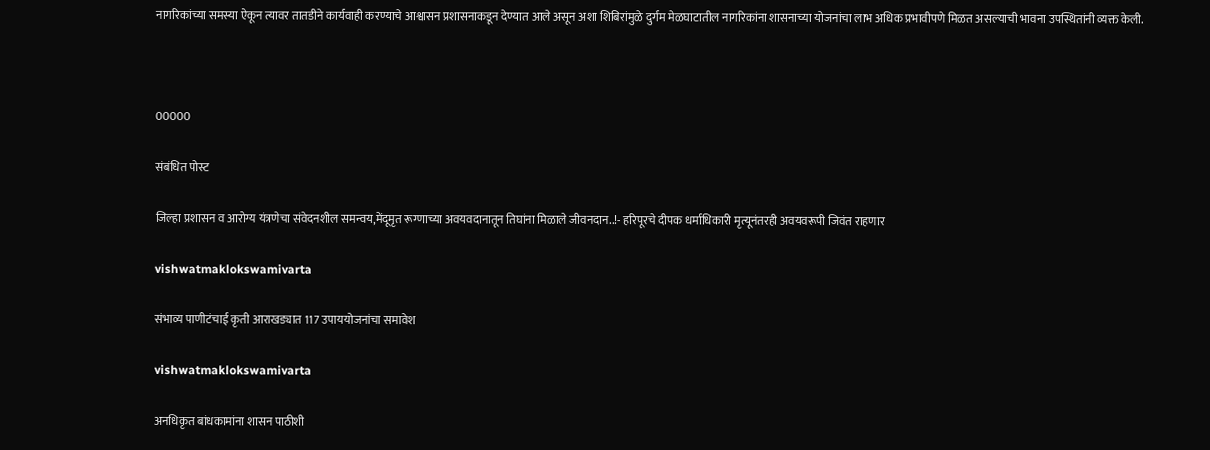नागरिकांच्या समस्या ऐकून त्यावर तातडीने कार्यवाही करण्याचे आश्वासन प्रशासनाकडून देण्यात आले असून अशा शिबिरांमुळे दुर्गम मेळघाटातील नागरिकांना शासनाच्या योजनांचा लाभ अधिक प्रभावीपणे मिळत असल्याची भावना उपस्थितांनी व्यक्त केली.



00000

संबंधित पोस्ट

जिल्हा प्रशासन व आरोग्य यंत्रणेचा संवेदनशील समन्वय,मेंदूमृत रूग्णाच्या अवयवदानातून तिघांना मिळाले जीवनदान..!- हरिपूरचे दीपक धर्माधिकारी मृत्यूनंतरही अवयवरूपी जिवंत राहणार

vishwatmaklokswamivarta

संभाव्य पाणीटंचाई कृती आराखड्यात 117 उपाययोजनांचा समावेश

vishwatmaklokswamivarta

अनधिकृत बांधकामांना शासन पाठीशी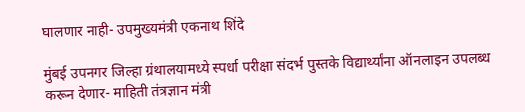घालणार नाही- उपमुख्यमंत्री एकनाथ शिंदे

मुंबई उपनगर जिल्हा ग्रंथालयामध्ये स्पर्धा परीक्षा संदर्भ पुस्तके विद्यार्थ्यांना ऑनलाइन उपलब्ध करून देणार- माहिती तंत्रज्ञान मंत्री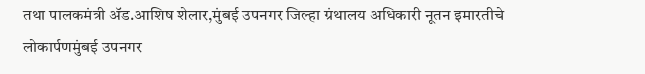तथा पालकमंत्री ॲड.आशिष शेलार,मुंबई उपनगर जिल्हा ग्रंथालय अधिकारी नूतन इमारतीचे लोकार्पणमुंबई उपनगर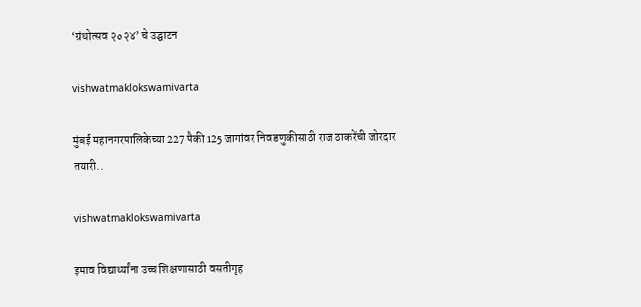‘ग्रंथोत्सव २०२४’ चे उद्घाटन

vishwatmaklokswamivarta

मुंबई महानगरपालिकेच्या 227 पैकी 125 जागांवर निवडणुकीसाठी राज ठाकरेंची जोरदार तयारी..

vishwatmaklokswamivarta

इमाव विद्यार्थ्यांना उच्च शिक्षणासाठी वसतीगृह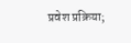प्रवेश प्रक्रिया;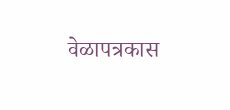वेळापत्रकास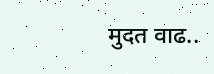मुदत वाढ..